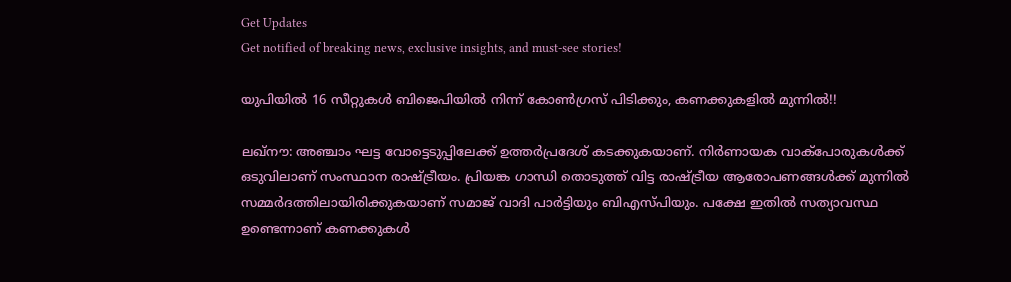Get Updates
Get notified of breaking news, exclusive insights, and must-see stories!

യുപിയില്‍ 16 സീറ്റുകള്‍ ബിജെപിയില്‍ നിന്ന് കോണ്‍ഗ്രസ് പിടിക്കും, കണക്കുകളില്‍ മുന്നില്‍!!

ലഖ്‌നൗ: അഞ്ചാം ഘട്ട വോട്ടെടുപ്പിലേക്ക് ഉത്തര്‍പ്രദേശ് കടക്കുകയാണ്. നിര്‍ണായക വാക്‌പോരുകള്‍ക്ക് ഒടുവിലാണ് സംസ്ഥാന രാഷ്ട്രീയം. പ്രിയങ്ക ഗാന്ധി തൊടുത്ത് വിട്ട രാഷ്ട്രീയ ആരോപണങ്ങള്‍ക്ക് മുന്നില്‍ സമ്മര്‍ദത്തിലായിരിക്കുകയാണ് സമാജ് വാദി പാര്‍ട്ടിയും ബിഎസ്പിയും. പക്ഷേ ഇതില്‍ സത്യാവസ്ഥ ഉണ്ടെന്നാണ് കണക്കുകള്‍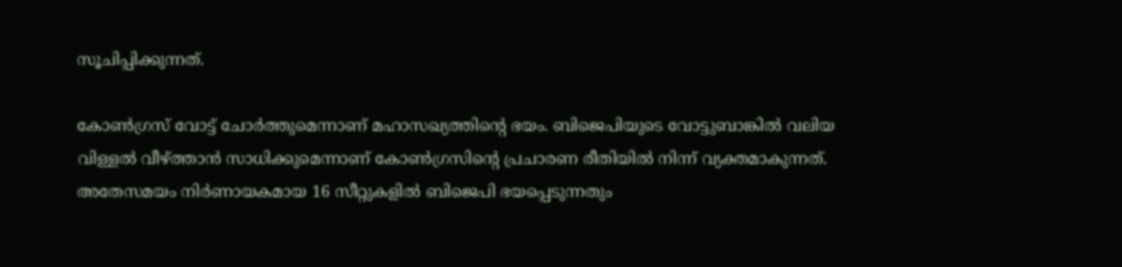സൂചിപ്പിക്കുന്നത്.

കോണ്‍ഗ്രസ് വോട്ട് ചോര്‍ത്തുമെന്നാണ് മഹാസഖ്യത്തിന്റെ ഭയം. ബിജെപിയുടെ വോട്ടുബാങ്കില്‍ വലിയ വിള്ളല്‍ വീഴ്ത്താന്‍ സാധിക്കുമെന്നാണ് കോണ്‍ഗ്രസിന്റെ പ്രചാരണ രീതിയില്‍ നിന്ന് വ്യക്തമാകുന്നത്. അതേസമയം നിര്‍ണായകമായ 16 സീറ്റുകളില്‍ ബിജെപി ഭയപ്പെടുന്നതും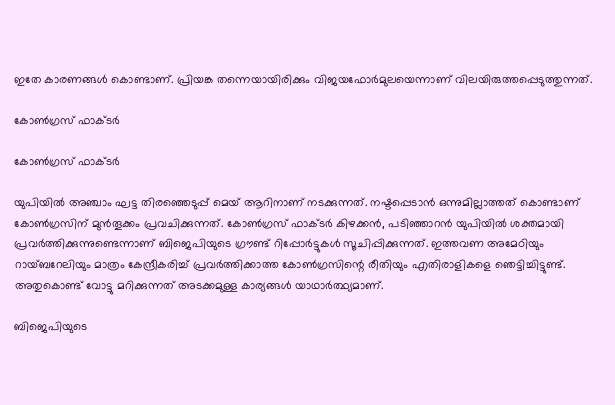ഇതേ കാരണങ്ങള്‍ കൊണ്ടാണ്. പ്രിയങ്ക തന്നെയായിരിക്കും വിജയഫോര്‍മുലയെന്നാണ് വിലയിരുത്തപ്പെടുത്തുന്നത്.

കോണ്‍ഗ്രസ് ഫാക്ടര്‍

കോണ്‍ഗ്രസ് ഫാക്ടര്‍

യുപിയില്‍ അഞ്ചാം ഘട്ട തിരഞ്ഞെടുപ്പ് മെയ് ആറിനാണ് നടക്കുന്നത്. നഷ്ടപ്പെടാന്‍ ഒന്നുമില്ലാത്തത് കൊണ്ടാണ് കോണ്‍ഗ്രസിന് മുന്‍തൂക്കം പ്രവചിക്കുന്നത്. കോണ്‍ഗ്രസ് ഫാക്ടര്‍ കിഴക്കന്‍, പടിഞ്ഞാറന്‍ യുപിയില്‍ ശക്തമായി പ്രവര്‍ത്തിക്കുന്നുണ്ടെന്നാണ് ബിജെപിയുടെ ഗ്രൗണ്ട് റിപ്പോര്‍ട്ടുകള്‍ സൂചിപ്പിക്കുന്നത്. ഇത്തവണ അമേഠിയും റായ്ബറേലിയും മാത്രം കേന്ദ്രീകരിച്ച് പ്രവര്‍ത്തിക്കാത്ത കോണ്‍ഗ്രസിന്റെ രീതിയും എതിരാളികളെ ഞെട്ടിച്ചിട്ടുണ്ട്. അതുകൊണ്ട് വോട്ടു മറിക്കുന്നത് അടക്കമുള്ള കാര്യങ്ങള്‍ യാഥാര്‍ത്ഥ്യമാണ്.

ബിജെപിയുടെ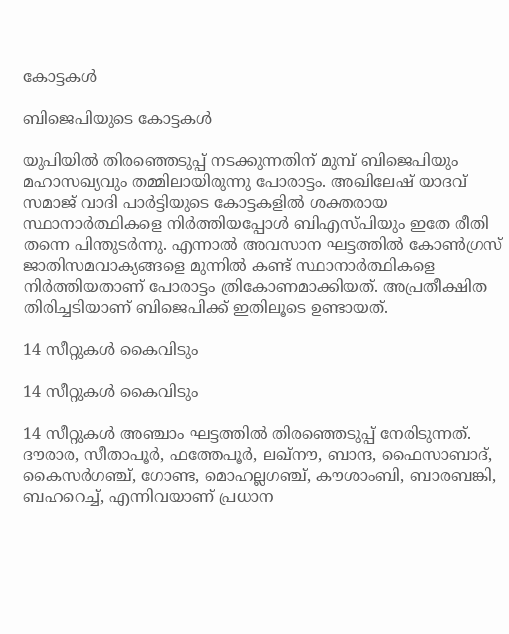കോട്ടകള്‍

ബിജെപിയുടെ കോട്ടകള്‍

യുപിയില്‍ തിരഞ്ഞെടുപ്പ് നടക്കുന്നതിന് മുമ്പ് ബിജെപിയും മഹാസഖ്യവും തമ്മിലായിരുന്നു പോരാട്ടം. അഖിലേഷ് യാദവ് സമാജ് വാദി പാര്‍ട്ടിയുടെ കോട്ടകളില്‍ ശക്തരായ സ്ഥാനാര്‍ത്ഥികളെ നിര്‍ത്തിയപ്പോള്‍ ബിഎസ്പിയും ഇതേ രീതി തന്നെ പിന്തുടര്‍ന്നു. എന്നാല്‍ അവസാന ഘട്ടത്തില്‍ കോണ്‍ഗ്രസ് ജാതിസമവാക്യങ്ങളെ മുന്നില്‍ കണ്ട് സ്ഥാനാര്‍ത്ഥികളെ നിര്‍ത്തിയതാണ് പോരാട്ടം ത്രികോണമാക്കിയത്. അപ്രതീക്ഷിത തിരിച്ചടിയാണ് ബിജെപിക്ക് ഇതിലൂടെ ഉണ്ടായത്.

14 സീറ്റുകള്‍ കൈവിടും

14 സീറ്റുകള്‍ കൈവിടും

14 സീറ്റുകള്‍ അഞ്ചാം ഘട്ടത്തില്‍ തിരഞ്ഞെടുപ്പ് നേരിടുന്നത്. ദൗരാര, സീതാപൂര്‍, ഫത്തേപൂര്‍, ലഖ്‌നൗ, ബാന്ദ, ഫൈസാബാദ്, കൈസര്‍ഗഞ്ച്, ഗോണ്ട, മൊഹല്ലഗഞ്ച്, കൗശാംബി, ബാരബങ്കി, ബഹറെച്ച്, എന്നിവയാണ് പ്രധാന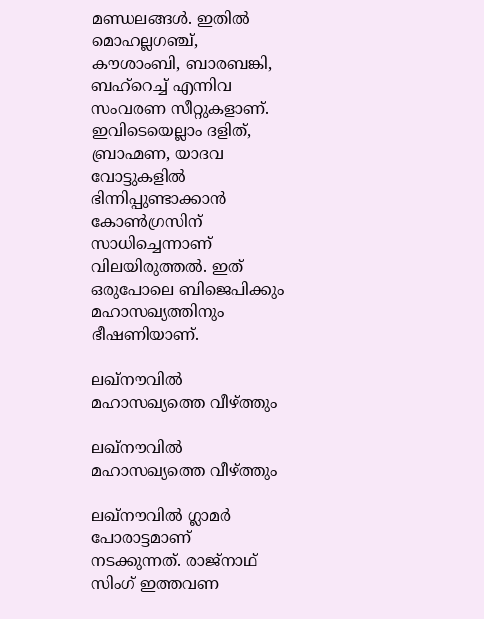മണ്ഡലങ്ങള്‍. ഇതില്‍ മൊഹല്ലഗഞ്ച്, കൗശാംബി, ബാരബങ്കി, ബഹ്‌റെച്ച് എന്നിവ സംവരണ സീറ്റുകളാണ്. ഇവിടെയെല്ലാം ദളിത്, ബ്രാഹ്മണ, യാദവ വോട്ടുകളില്‍ ഭിന്നിപ്പുണ്ടാക്കാന്‍ കോണ്‍ഗ്രസിന് സാധിച്ചെന്നാണ് വിലയിരുത്തല്‍. ഇത് ഒരുപോലെ ബിജെപിക്കും മഹാസഖ്യത്തിനും ഭീഷണിയാണ്.

ലഖ്‌നൗവില്‍ മഹാസഖ്യത്തെ വീഴ്ത്തും

ലഖ്‌നൗവില്‍ മഹാസഖ്യത്തെ വീഴ്ത്തും

ലഖ്‌നൗവില്‍ ഗ്ലാമര്‍ പോരാട്ടമാണ് നടക്കുന്നത്. രാജ്‌നാഥ് സിംഗ് ഇത്തവണ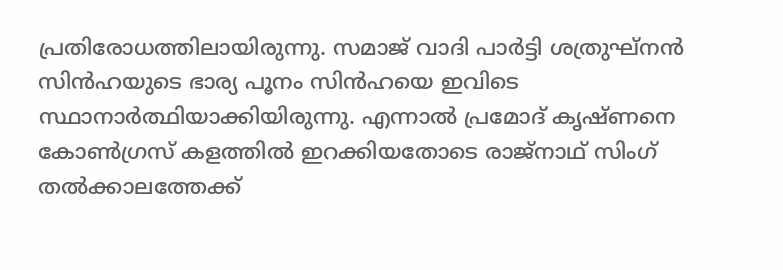പ്രതിരോധത്തിലായിരുന്നു. സമാജ് വാദി പാര്‍ട്ടി ശത്രുഘ്‌നന്‍ സിന്‍ഹയുടെ ഭാര്യ പൂനം സിന്‍ഹയെ ഇവിടെ സ്ഥാനാര്‍ത്ഥിയാക്കിയിരുന്നു. എന്നാല്‍ പ്രമോദ് കൃഷ്ണനെ കോണ്‍ഗ്രസ് കളത്തില്‍ ഇറക്കിയതോടെ രാജ്‌നാഥ് സിംഗ് തല്‍ക്കാലത്തേക്ക്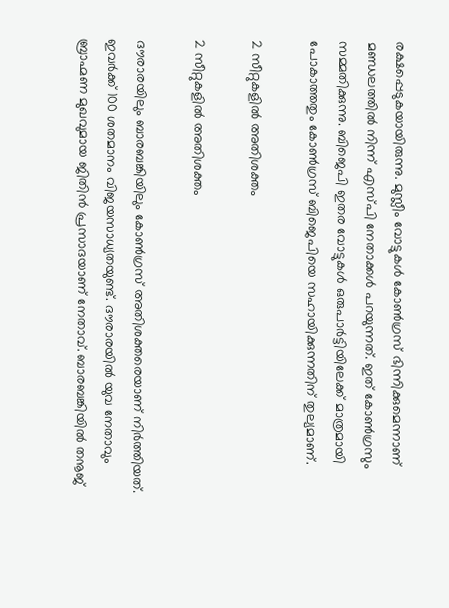രക്ഷപ്പെടുകയായിരുന്നു. മുസ്ലീം വോട്ടുകള്‍ കോണ്‍ഗ്രസ് ഭിന്നിക്കുമെന്നാണ് മണ്ഡലത്തില്‍ നിന്ന് എസ്പി നേതാക്കള്‍ പറയുന്നത്. ഇത് കോണ്‍ഗ്രസും സമ്മതിക്കുന്നു. ബിജെപി ഇതര വോട്ടുകള്‍ ഒരുപാര്‍ട്ടിയിലേക്ക് മാത്രമായി പോകാത്തതും കോണ്‍ഗ്രസ് ബിജെപിയെ സഹായിക്കുന്നതിന് തുല്യമാണ്.

2 സീറ്റുകളില്‍ അതിശക്തം

2 സീറ്റുകളില്‍ അതിശക്തം

ദൗരാരയിലും ബാരബങ്കിയിലും കോണ്‍ഗ്രസ് അതിശക്തരെയാണ് നിര്‍ത്തിയത്. ഇവര്‍ക്ക് 100 ശതമാനം വിജയസാധ്യതയുണ്ട്. ദൗരാരയില്‍ യുവ നേതാവും ബ്രാഹ്മണ മുഖവുമായ ജിതിന്‍ പ്രസാദയാണ് നേതാവ്. ബാരബങ്കിയില്‍ തനൂജ്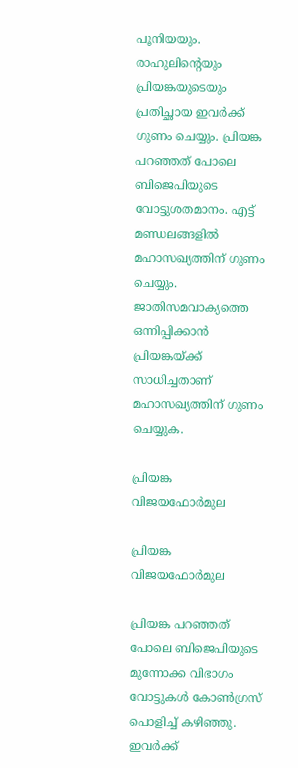പൂനിയയും. രാഹുലിന്റെയും പ്രിയങ്കയുടെയും പ്രതിച്ഛായ ഇവര്‍ക്ക് ഗുണം ചെയ്യും. പ്രിയങ്ക പറഞ്ഞത് പോലെ ബിജെപിയുടെ വോട്ടുശതമാനം. എട്ട് മണ്ഡലങ്ങളില്‍ മഹാസഖ്യത്തിന് ഗുണം ചെയ്യും. ജാതിസമവാക്യത്തെ ഒന്നിപ്പിക്കാന്‍ പ്രിയങ്കയ്ക്ക് സാധിച്ചതാണ് മഹാസഖ്യത്തിന് ഗുണം ചെയ്യുക.

പ്രിയങ്ക വിജയഫോര്‍മുല

പ്രിയങ്ക വിജയഫോര്‍മുല

പ്രിയങ്ക പറഞ്ഞത് പോലെ ബിജെപിയുടെ മുന്നോക്ക വിഭാഗം വോട്ടുകള്‍ കോണ്‍ഗ്രസ് പൊളിച്ച് കഴിഞ്ഞു. ഇവര്‍ക്ക്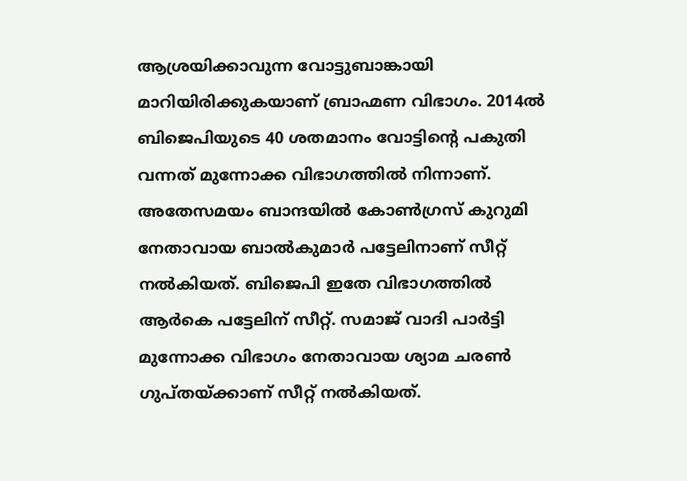ആശ്രയിക്കാവുന്ന വോട്ടുബാങ്കായി മാറിയിരിക്കുകയാണ് ബ്രാഹ്മണ വിഭാഗം. 2014ല്‍ ബിജെപിയുടെ 40 ശതമാനം വോട്ടിന്റെ പകുതി വന്നത് മുന്നോക്ക വിഭാഗത്തില്‍ നിന്നാണ്. അതേസമയം ബാന്ദയില്‍ കോണ്‍ഗ്രസ് കുറുമി നേതാവായ ബാല്‍കുമാര്‍ പട്ടേലിനാണ് സീറ്റ് നല്‍കിയത്. ബിജെപി ഇതേ വിഭാഗത്തില്‍ ആര്‍കെ പട്ടേലിന് സീറ്റ്. സമാജ് വാദി പാര്‍ട്ടി മുന്നോക്ക വിഭാഗം നേതാവായ ശ്യാമ ചരണ്‍ ഗുപ്തയ്ക്കാണ് സീറ്റ് നല്‍കിയത്.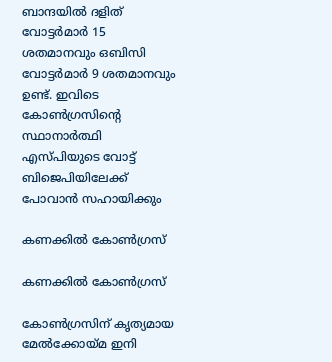ബാന്ദയില്‍ ദളിത് വോട്ടര്‍മാര്‍ 15 ശതമാനവും ഒബിസി വോട്ടര്‍മാര്‍ 9 ശതമാനവും ഉണ്ട്. ഇവിടെ കോണ്‍ഗ്രസിന്റെ സ്ഥാനാര്‍ത്ഥി എസ്പിയുടെ വോട്ട് ബിജെപിയിലേക്ക് പോവാന്‍ സഹായിക്കും

കണക്കില്‍ കോണ്‍ഗ്രസ്

കണക്കില്‍ കോണ്‍ഗ്രസ്

കോണ്‍ഗ്രസിന് കൃത്യമായ മേല്‍ക്കോയ്മ ഇനി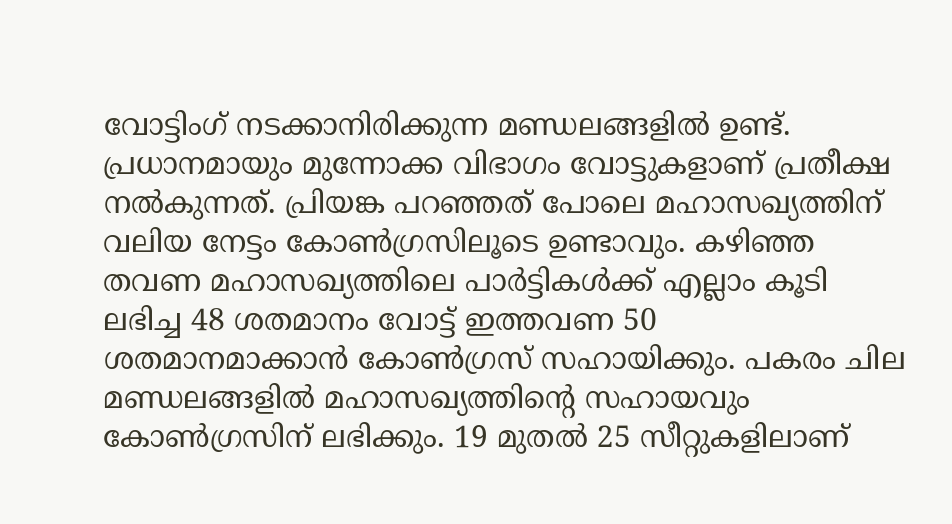വോട്ടിംഗ് നടക്കാനിരിക്കുന്ന മണ്ഡലങ്ങളില്‍ ഉണ്ട്. പ്രധാനമായും മുന്നോക്ക വിഭാഗം വോട്ടുകളാണ് പ്രതീക്ഷ നല്‍കുന്നത്. പ്രിയങ്ക പറഞ്ഞത് പോലെ മഹാസഖ്യത്തിന് വലിയ നേട്ടം കോണ്‍ഗ്രസിലൂടെ ഉണ്ടാവും. കഴിഞ്ഞ തവണ മഹാസഖ്യത്തിലെ പാര്‍ട്ടികള്‍ക്ക് എല്ലാം കൂടി ലഭിച്ച 48 ശതമാനം വോട്ട് ഇത്തവണ 50 ശതമാനമാക്കാന്‍ കോണ്‍ഗ്രസ് സഹായിക്കും. പകരം ചില മണ്ഡലങ്ങളില്‍ മഹാസഖ്യത്തിന്റെ സഹായവും കോണ്‍ഗ്രസിന് ലഭിക്കും. 19 മുതല്‍ 25 സീറ്റുകളിലാണ്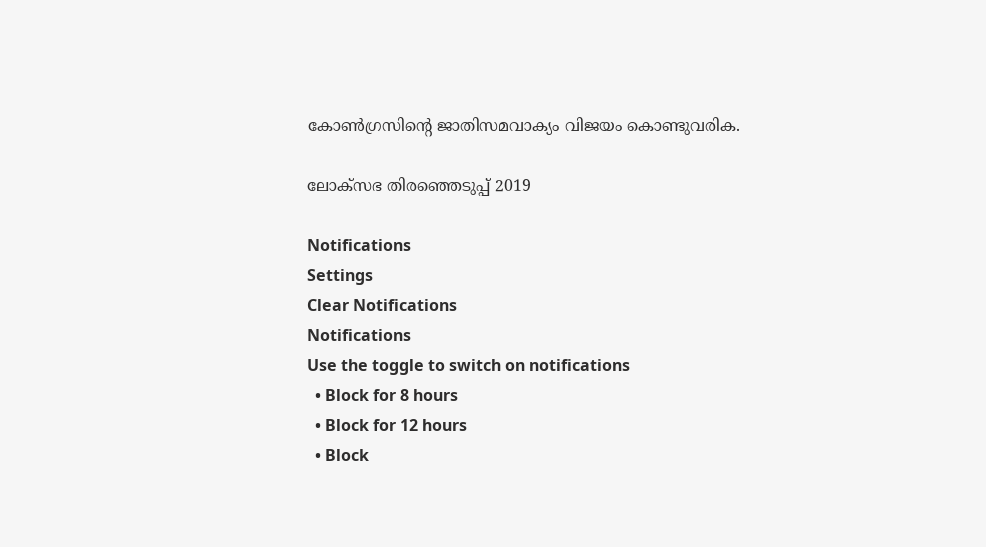കോണ്‍ഗ്രസിന്റെ ജാതിസമവാക്യം വിജയം കൊണ്ടുവരിക.

ലോക്സഭ തിരഞ്ഞെടുപ്പ് 2019

Notifications
Settings
Clear Notifications
Notifications
Use the toggle to switch on notifications
  • Block for 8 hours
  • Block for 12 hours
  • Block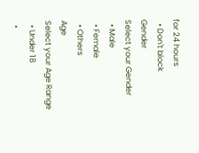for 24 hours
  • Don't block
Gender
Select your Gender
  • Male
  • Female
  • Others
Age
Select your Age Range
  • Under 18
  •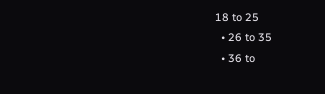18 to 25
  • 26 to 35
  • 36 to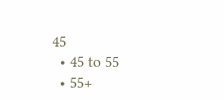45
  • 45 to 55
  • 55+